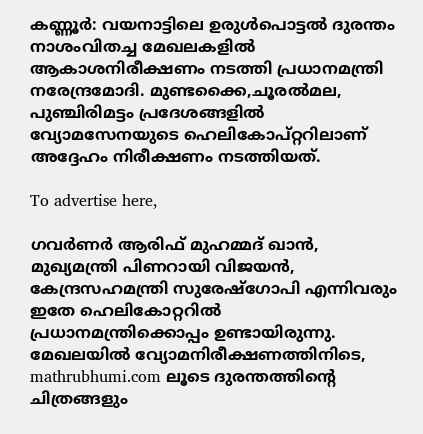കണ്ണൂർ: വയനാട്ടിലെ ഉരുൾപൊട്ടൽ ദുരന്തം നാശംവിതച്ച മേഖലകളിൽ ആകാശനിരീക്ഷണം നടത്തി പ്രധാനമന്ത്രി നരേന്ദ്രമോദി. മുണ്ടക്കൈ,ചൂരൽമല, പുഞ്ചിരിമട്ടം പ്രദേശങ്ങളിൽ വ്യോമസേനയുടെ ഹെലികോപ്റ്ററിലാണ് അദ്ദേഹം നിരീക്ഷണം നടത്തിയത്.

To advertise here,

ഗവർണർ ആരിഫ് മുഹമ്മദ് ഖാൻ, മുഖ്യമന്ത്രി പിണറായി വിജയൻ, കേന്ദ്രസഹമന്ത്രി സുരേഷ്ഗോപി എന്നിവരും ഇതേ ഹെലികോറ്ററിൽ പ്രധാനമന്ത്രിക്കൊപ്പം ഉണ്ടായിരുന്നു. മേഖലയിൽ വ്യോമനിരീക്ഷണത്തിനിടെ, mathrubhumi.com ലൂടെ ദുരന്തത്തിന്റെ ചിത്രങ്ങളും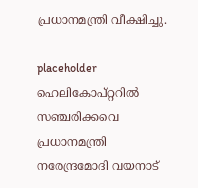പ്രധാനമന്ത്രി വീക്ഷിച്ചു.

placeholder
ഹെലികോപ്റ്ററിൽ സഞ്ചരിക്കവെ പ്രധാനമന്ത്രി നരേന്ദ്രമോദി വയനാട്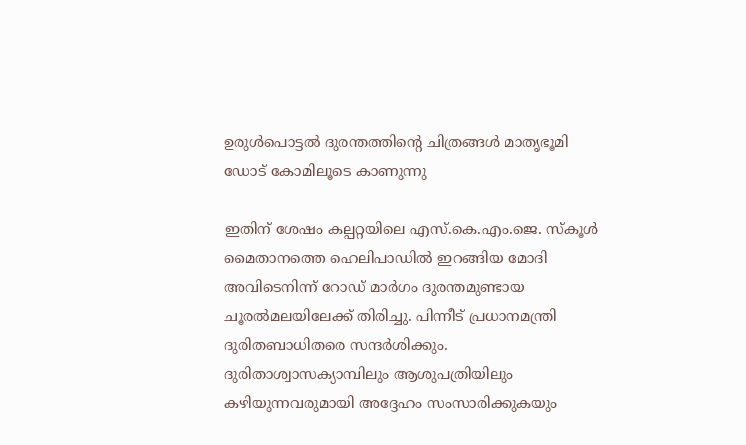ഉരുൾപൊട്ടൽ ദുരന്തത്തിന്റെ ചിത്രങ്ങൾ മാതൃഭൂമി ഡോട് കോമിലൂടെ കാണുന്നു

ഇതിന് ശേഷം കല്പറ്റയിലെ എസ്.കെ.എം.ജെ. സ്കൂൾ മൈതാനത്തെ ഹെലിപാഡിൽ ഇറങ്ങിയ മോദി അവിടെനിന്ന് റോഡ് മാർഗം ദുരന്തമുണ്ടായ ചൂരൽമലയിലേക്ക് തിരിച്ചു. പിന്നീട് പ്രധാനമന്ത്രി ദുരിതബാധിതരെ സന്ദര്‍ശിക്കും. ദുരിതാശ്വാസക്യാമ്പിലും ആശുപത്രിയിലും കഴിയുന്നവരുമായി അദ്ദേഹം സംസാരിക്കുകയും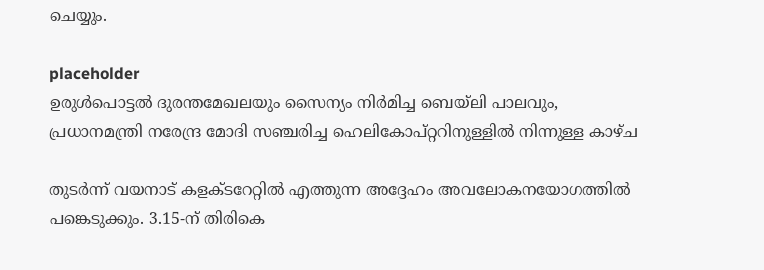ചെയ്യും.

placeholder
ഉരുൾപൊട്ടൽ ദുരന്തമേഖലയും സൈന്യം നിർമിച്ച ബെയ്ലി പാലവും, പ്രധാനമന്ത്രി നരേന്ദ്ര മോദി സഞ്ചരിച്ച ഹെലികോപ്റ്ററിനുള്ളിൽ നിന്നുള്ള കാഴ്ച

തുടര്‍ന്ന് വയനാട് കളക്ടറേറ്റില്‍ എത്തുന്ന അദ്ദേഹം അവലോകനയോഗത്തില്‍ പങ്കെടുക്കും. 3.15-ന് തിരികെ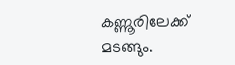കണ്ണൂരിലേക്ക് മടങ്ങും.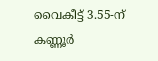വൈകീട്ട് 3.55-ന് കണ്ണൂര്‍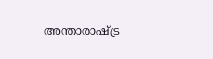അന്താരാഷ്ട്ര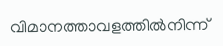വിമാനത്താവളത്തില്‍നിന്ന്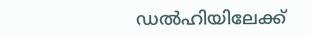ഡല്‍ഹിയിലേക്ക്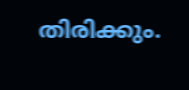തിരിക്കും.